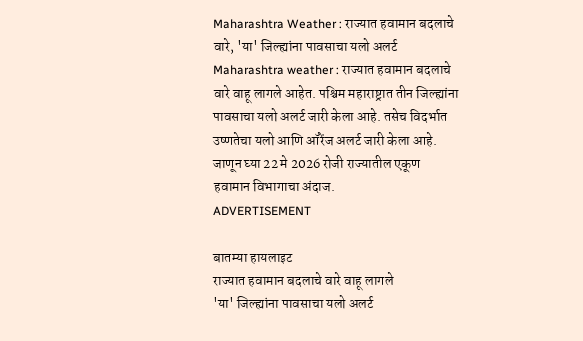Maharashtra Weather : राज्यात हवामान बदलाचे वारे, 'या' जिल्ह्यांना पावसाचा यलो अलर्ट
Maharashtra weather : राज्यात हवामान बदलाचे वारे वाहू लागले आहेत. पश्चिम महाराष्ट्रात तीन जिल्ह्यांना पावसाचा यलो अलर्ट जारी केला आहे. तसेच विदर्भात उष्णतेचा यलो आणि ऑरेंज अलर्ट जारी केला आहे. जाणून घ्या 22 मे 2026 रोजी राज्यातील एकूण हवामान विभागाचा अंदाज.
ADVERTISEMENT

बातम्या हायलाइट
राज्यात हवामान बदलाचे वारे वाहू लागले
'या' जिल्ह्यांना पावसाचा यलो अलर्ट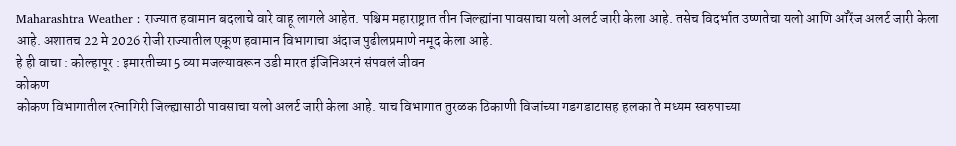Maharashtra Weather : राज्यात हवामान बदलाचे वारे वाहू लागले आहेत. पश्चिम महाराष्ट्रात तीन जिल्ह्यांना पावसाचा यलो अलर्ट जारी केला आहे. तसेच विदर्भात उष्णतेचा यलो आणि ऑरेंज अलर्ट जारी केला आहे. अशातच 22 मे 2026 रोजी राज्यातील एकूण हवामान विभागाचा अंदाज पुढीलप्रमाणे नमूद केला आहे.
हे ही वाचा : कोल्हापूर : इमारतीच्या 5 व्या मजल्यावरून उडी मारत इंजिनिअरनं संपवलं जीवन
कोकण
कोकण विभागातील रत्नागिरी जिल्ह्यासाठी पावसाचा यलो अलर्ट जारी केला आहे. याच विभागात तुरळक ठिकाणी विजांच्या गडगडाटासह हलका ते मध्यम स्वरुपाच्या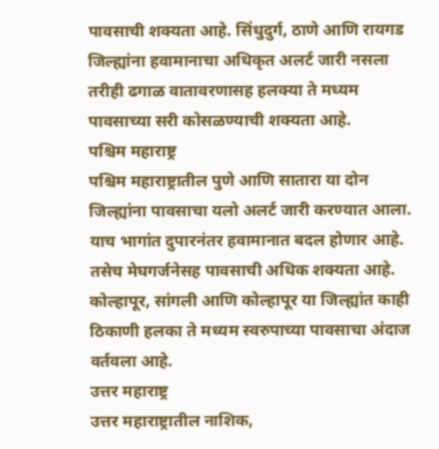पावसाची शक्यता आहे. सिंधुदुर्ग, ठाणे आणि रायगड जिल्ह्यांना हवामानाचा अधिकृत अलर्ट जारी नसला तरीही ढगाळ वातावरणासह हलक्या ते मध्यम पावसाच्या सरी कोसळण्याची शक्यता आहे.
पश्चिम महाराष्ट्र
पश्चिम महाराष्ट्रातील पुणे आणि सातारा या दोन जिल्ह्यांना पावसाचा यलो अलर्ट जारी करण्यात आला. याच भागांत दुपारनंतर हवामानात बदल होणार आहे. तसेच मेघगर्जनेसह पावसाची अधिक शक्यता आहे. कोल्हापूर, सांगली आणि कोल्हापूर या जिल्ह्यांत काही ठिकाणी हलका ते मध्यम स्वरुपाच्या पावसाचा अंदाज वर्तवला आहे.
उत्तर महाराष्ट्र
उत्तर महाराष्ट्रातील नाशिक,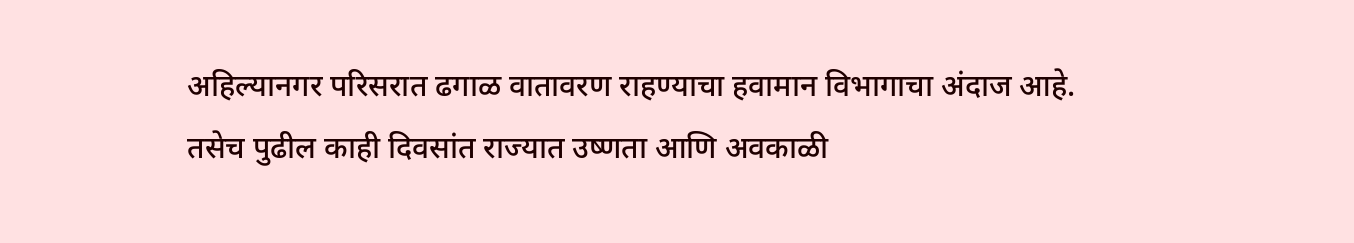अहिल्यानगर परिसरात ढगाळ वातावरण राहण्याचा हवामान विभागाचा अंदाज आहे. तसेच पुढील काही दिवसांत राज्यात उष्णता आणि अवकाळी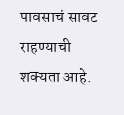पावसाचं सावट राहण्याची शक्यता आहे.